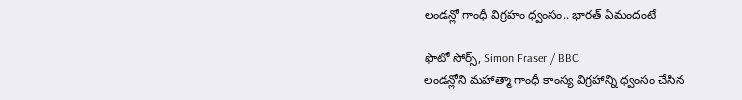లండన్లో గాంధీ విగ్రహం ధ్వంసం.. భారత్ ఏమందంటే

ఫొటో సోర్స్, Simon Fraser / BBC
లండన్లోని మహాత్మా గాంధీ కాంస్య విగ్రహాన్ని ధ్వంసం చేసిన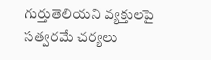గుర్తుతెలియని వ్యక్తులపై సత్వరమే చర్యలు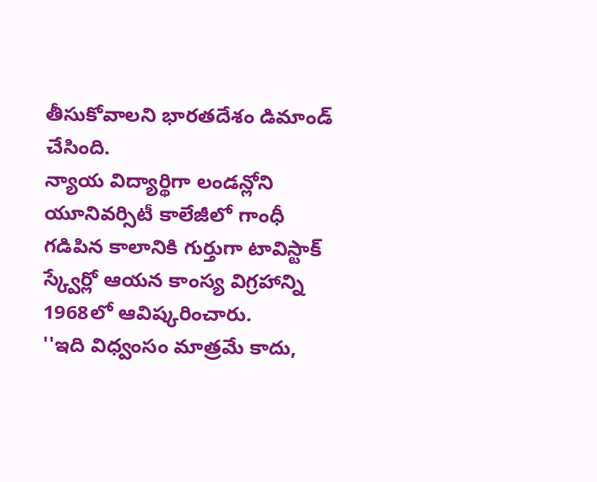తీసుకోవాలని భారతదేశం డిమాండ్ చేసింది.
న్యాయ విద్యార్థిగా లండన్లోని యూనివర్సిటీ కాలేజీలో గాంధీ గడిపిన కాలానికి గుర్తుగా టావిస్టాక్ స్క్వేర్లో ఆయన కాంస్య విగ్రహాన్ని 1968లో ఆవిష్కరించారు.
''ఇది విధ్వంసం మాత్రమే కాదు,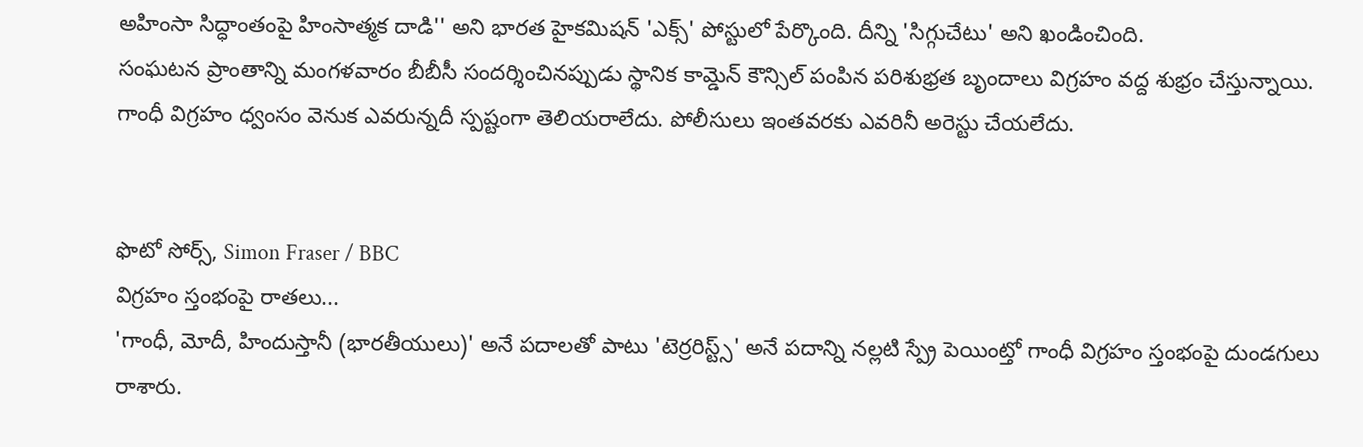అహింసా సిద్ధాంతంపై హింసాత్మక దాడి'' అని భారత హైకమిషన్ 'ఎక్స్' పోస్టులో పేర్కొంది. దీన్ని 'సిగ్గుచేటు' అని ఖండించింది.
సంఘటన ప్రాంతాన్ని మంగళవారం బీబీసీ సందర్శించినప్పుడు స్థానిక కామ్డెన్ కౌన్సిల్ పంపిన పరిశుభ్రత బృందాలు విగ్రహం వద్ద శుభ్రం చేస్తున్నాయి.
గాంధీ విగ్రహం ధ్వంసం వెనుక ఎవరున్నదీ స్పష్టంగా తెలియరాలేదు. పోలీసులు ఇంతవరకు ఎవరినీ అరెస్టు చేయలేదు.


ఫొటో సోర్స్, Simon Fraser / BBC
విగ్రహం స్తంభంపై రాతలు...
'గాంధీ, మోదీ, హిందుస్తానీ (భారతీయులు)' అనే పదాలతో పాటు 'టెర్రరిస్ట్స్' అనే పదాన్ని నల్లటి స్ప్రే పెయింట్తో గాంధీ విగ్రహం స్తంభంపై దుండగులు రాశారు.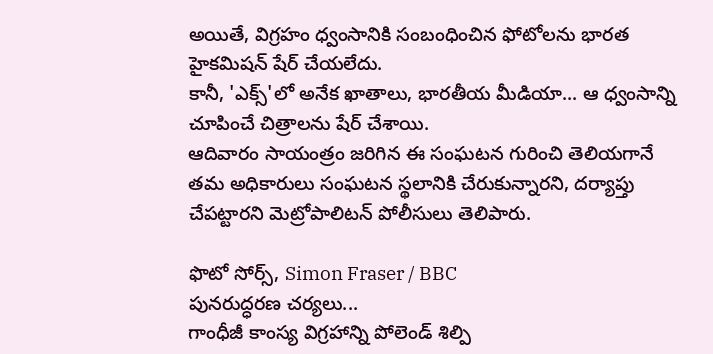అయితే, విగ్రహం ధ్వంసానికి సంబంధించిన ఫోటోలను భారత హైకమిషన్ షేర్ చేయలేదు.
కానీ, 'ఎక్స్'లో అనేక ఖాతాలు, భారతీయ మీడియా... ఆ ధ్వంసాన్ని చూపించే చిత్రాలను షేర్ చేశాయి.
ఆదివారం సాయంత్రం జరిగిన ఈ సంఘటన గురించి తెలియగానే తమ అధికారులు సంఘటన స్థలానికి చేరుకున్నారని, దర్యాప్తు చేపట్టారని మెట్రోపాలిటన్ పోలీసులు తెలిపారు.

ఫొటో సోర్స్, Simon Fraser / BBC
పునరుద్ధరణ చర్యలు...
గాంధీజీ కాంస్య విగ్రహాన్ని పోలెండ్ శిల్పి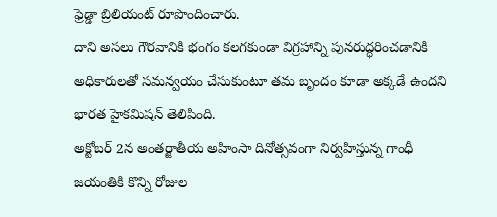ఫ్రెడ్డా బ్రిలియంట్ రూపొందించారు.
దాని అసలు గౌరవానికి భంగం కలగకుండా విగ్రహాన్ని పునరుద్ధరించడానికి అధికారులతో సమన్వయం చేసుకుంటూ తమ బృందం కూడా అక్కడే ఉందని భారత హైకమిషన్ తెలిపింది.
అక్టోబర్ 2న అంతర్జాతీయ అహింసా దినోత్సవంగా నిర్వహిస్తున్న గాంధీ జయంతికి కొన్ని రోజుల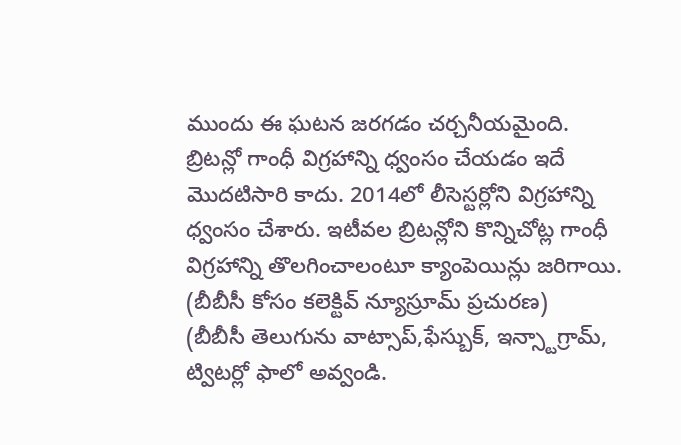ముందు ఈ ఘటన జరగడం చర్చనీయమైంది.
బ్రిటన్లో గాంధీ విగ్రహాన్ని ధ్వంసం చేయడం ఇదే మొదటిసారి కాదు. 2014లో లీసెస్టర్లోని విగ్రహాన్ని ధ్వంసం చేశారు. ఇటీవల బ్రిటన్లోని కొన్నిచోట్ల గాంధీ విగ్రహాన్ని తొలగించాలంటూ క్యాంపెయిన్లు జరిగాయి.
(బీబీసీ కోసం కలెక్టివ్ న్యూస్రూమ్ ప్రచురణ)
(బీబీసీ తెలుగును వాట్సాప్,ఫేస్బుక్, ఇన్స్టాగ్రామ్, ట్విటర్లో ఫాలో అవ్వండి.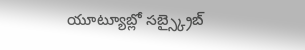యూట్యూబ్లో సబ్స్క్రైబ్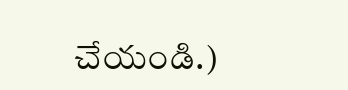చేయండి.)